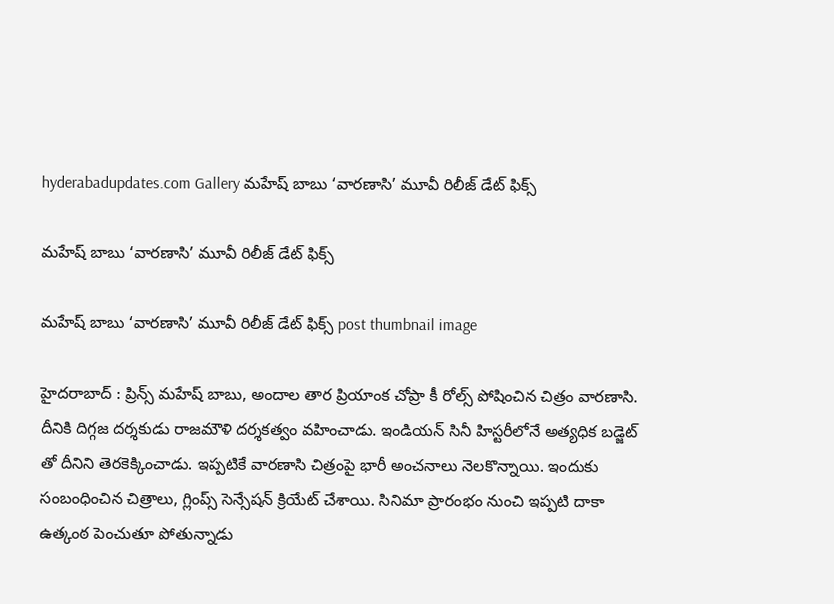hyderabadupdates.com Gallery మ‌హేష్ బాబు ‘వార‌ణాసి’ మూవీ రిలీజ్ డేట్ ఫిక్స్

మ‌హేష్ బాబు ‘వార‌ణాసి’ మూవీ రిలీజ్ డేట్ ఫిక్స్

మ‌హేష్ బాబు ‘వార‌ణాసి’ మూవీ రిలీజ్ డేట్ ఫిక్స్ post thumbnail image

హైద‌రాబాద్ : ప్రిన్స్ మ‌హేష్ బాబు, అందాల తార ప్రియాంక చోప్రా కీ రోల్స్ పోషించిన చిత్రం వార‌ణాసి. దీనికి దిగ్గ‌జ ద‌ర్శ‌కుడు రాజ‌మౌళి ద‌ర్శ‌క‌త్వం వ‌హించాడు. ఇండియ‌న్ సినీ హిస్ట‌రీలోనే అత్య‌ధిక బ‌డ్జెట్ తో దీనిని తెర‌కెక్కించాడు. ఇప్ప‌టికే వార‌ణాసి చిత్రంపై భారీ అంచ‌నాలు నెల‌కొన్నాయి. ఇందుకు సంబంధించిన చిత్రాలు, గ్లింప్స్ సెన్సేష‌న్ క్రియేట్ చేశాయి. సినిమా ప్రారంభం నుంచి ఇప్ప‌టి దాకా ఉత్కంఠ పెంచుతూ పోతున్నాడు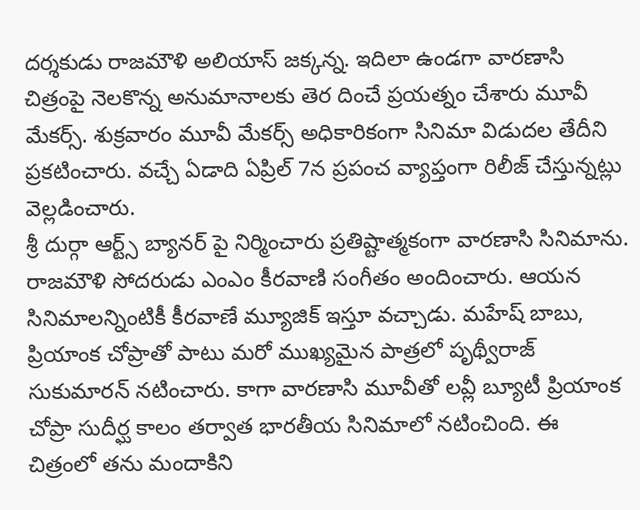ద‌ర్శ‌కుడు రాజ‌మౌళి అలియాస్ జ‌క్క‌న్న‌. ఇదిలా ఉండ‌గా వార‌ణాసి చిత్రంపై నెల‌కొన్న అనుమానాల‌కు తెర దించే ప్ర‌య‌త్నం చేశారు మూవీ మేక‌ర్స్. శుక్ర‌వారం మూవీ మేక‌ర్స్ అధికారికంగా సినిమా విడుద‌ల తేదీని ప్ర‌క‌టించారు. వ‌చ్చే ఏడాది ఏప్రిల్ 7న ప్ర‌పంచ వ్యాప్తంగా రిలీజ్ చేస్తున్న‌ట్లు వెల్ల‌డించారు.
శ్రీ దుర్గా ఆర్ట్స్ బ్యానర్ పై నిర్మించారు ప్ర‌తిష్టాత్మ‌కంగా వార‌ణాసి సినిమాను. రాజ‌మౌళి సోద‌రుడు ఎంఎం కీర‌వాణి సంగీతం అందించారు. ఆయ‌న సినిమాల‌న్నింటికీ కీర‌వాణే మ్యూజిక్ ఇస్తూ వ‌చ్చాడు. మ‌హేష్ బాబు, ప్రియాంక చోప్రాతో పాటు మ‌రో ముఖ్య‌మైన పాత్ర‌లో పృథ్వీరాజ్ సుకుమార‌న్ న‌టించారు. కాగా వార‌ణాసి మూవీతో ల‌వ్లీ బ్యూటీ ప్రియాంక చోప్రా సుదీర్ఘ కాలం త‌ర్వాత భార‌తీయ సినిమాలో న‌టించింది. ఈ చిత్రంలో త‌ను మందాకిని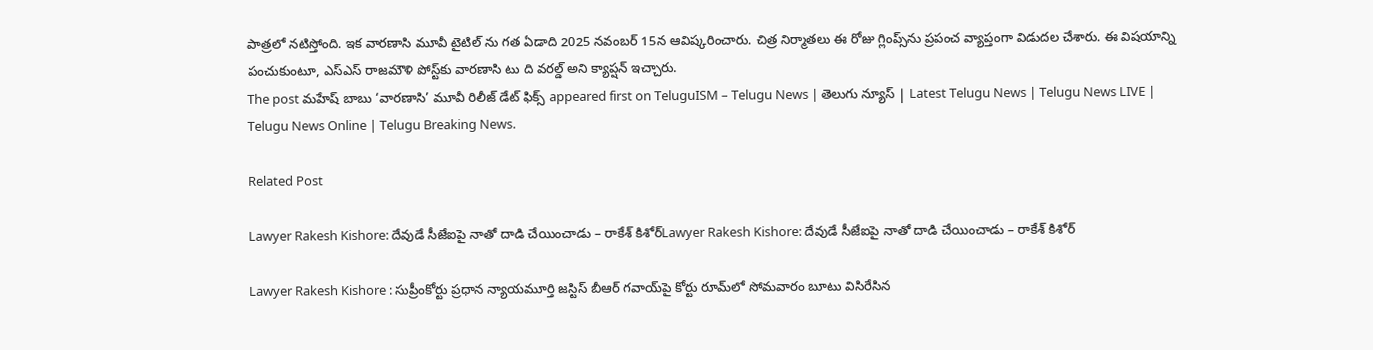పాత్ర‌లో న‌టిస్తోంది. ఇక వారణాసి మూవీ టైటిల్ ను గ‌త ఏడాది 2025 న‌వంబ‌ర్ 15న ఆవిష్క‌రించారు. చిత్ర నిర్మాతలు ఈ రోజు గ్లింప్స్‌ను ప్రపంచ వ్యాప్తంగా విడుదల చేశారు. ఈ విషయాన్ని పంచుకుంటూ, ఎస్ఎస్ రాజమౌళి పోస్ట్‌కు వారణాసి టు ది వరల్డ్ అని క్యాప్షన్ ఇచ్చారు.
The post మ‌హేష్ బాబు ‘వార‌ణాసి’ మూవీ రిలీజ్ డేట్ ఫిక్స్ appeared first on TeluguISM – Telugu News | తెలుగు న్యూస్ | Latest Telugu News | Telugu News LIVE | Telugu News Online | Telugu Breaking News.

Related Post

Lawyer Rakesh Kishore: దేవుడే సీజేఐపై నాతో దాడి చేయించాడు – రాకేశ్‌ కిశోర్‌Lawyer Rakesh Kishore: దేవుడే సీజేఐపై నాతో దాడి చేయించాడు – రాకేశ్‌ కిశోర్‌

Lawyer Rakesh Kishore : సుప్రీంకోర్టు ప్రధాన న్యాయమూర్తి జస్టిస్‌ బీఆర్‌ గవాయ్‌పై కోర్టు రూమ్‌లో సోమవారం బూటు విసిరేసిన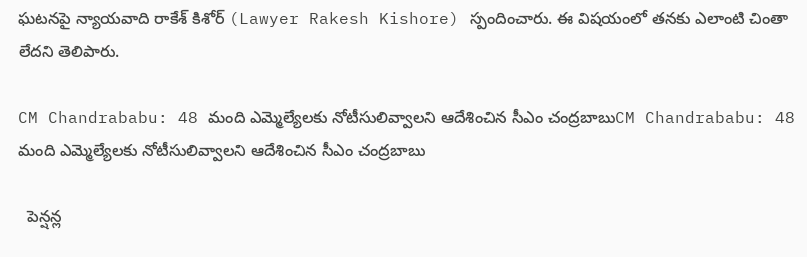ఘటనపై న్యాయవాది రాకేశ్‌ కిశోర్‌ (Lawyer Rakesh Kishore) స్పందించారు. ఈ విషయంలో తనకు ఎలాంటి చింతా లేదని తెలిపారు.

CM Chandrababu: 48 మంది ఎమ్మెల్యేలకు నోటీసులివ్వాలని ఆదేశించిన సీఎం చంద్రబాబుCM Chandrababu: 48 మంది ఎమ్మెల్యేలకు నోటీసులివ్వాలని ఆదేశించిన సీఎం చంద్రబాబు

  పెన్షన్ల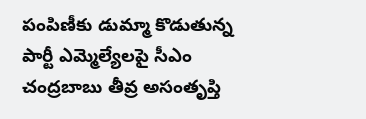పంపిణీకు డుమ్మా కొడుతున్న పార్టీ ఎమ్మెల్యేలపై సీఎం చంద్రబాబు తీవ్ర అసంతృప్తి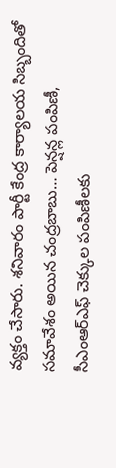వ్యక్తం చేసారు. శనివారం పార్టీ కేంద్ర కార్యాలయ సిబ్బందితో సమావేశం అయిన చంద్రబాబు… పెన్షన్ల పంపిణీ, సీఎంఆర్ఎఫ్ చెక్కుల పంపిణీలకు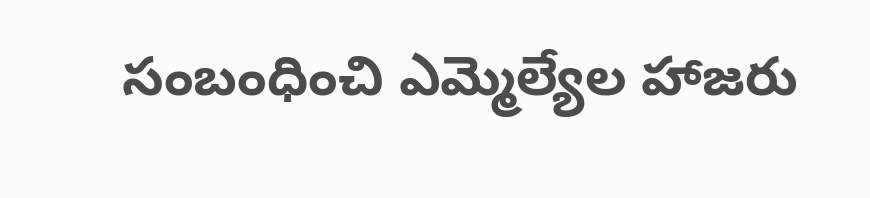సంబంధించి ఎమ్మెల్యేల హాజరు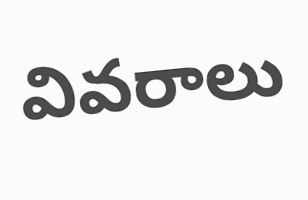వివరాలు